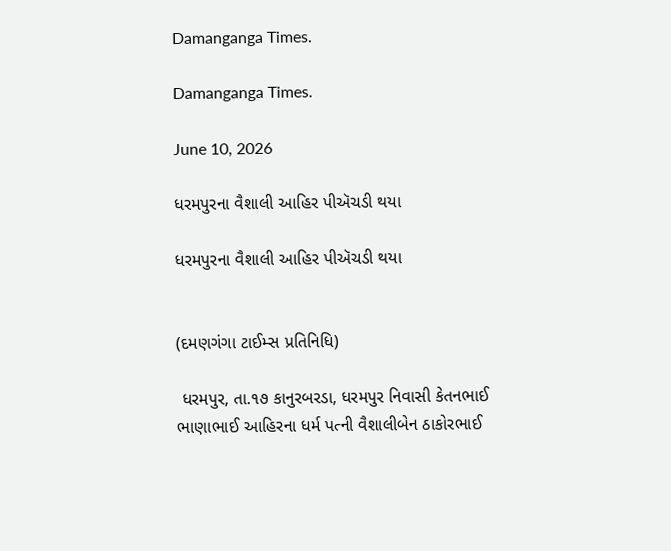Damanganga Times.

Damanganga Times.

June 10, 2026

ધરમપુરના વૈશાલી આહિર પીઍચડી થયા

ધરમપુરના વૈશાલી આહિર પીઍચડી થયા


(દમણગંગા ટાઈમ્સ પ્રતિનિધિ)

 ધરમપુર, તા.૧૭ કાનુરબરડા, ધરમપુર નિવાસી કેતનભાઈ ભાણાભાઈ આહિરના ધર્મ પત્ની વૈશાલીબેન ઠાકોરભાઈ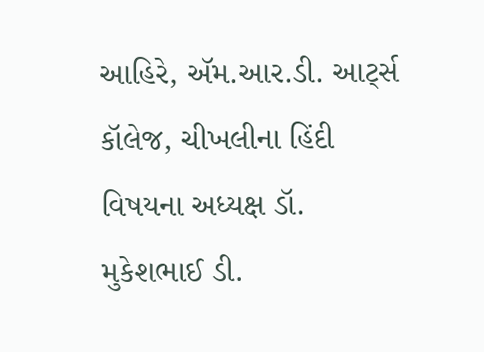આહિરે, ઍમ.આર.ડી. આર્ટ્સ કૉલેજ, ચીખલીના હિંદી વિષયના અધ્યક્ષ ડૉ. મુકેશભાઈ ડી.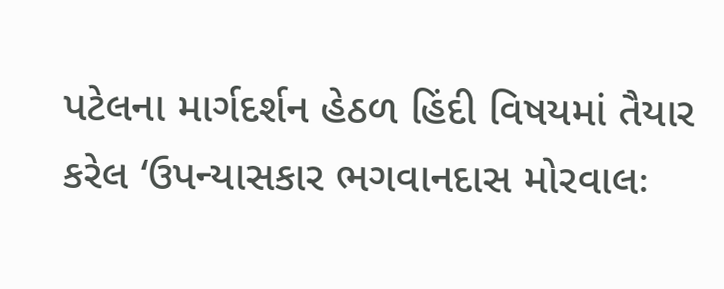પટેલના માર્ગદર્શન હેઠળ હિંદી વિષયમાં તૈયાર કરેલ ‘ઉપન્યાસકાર ભગવાનદાસ મોરવાલઃ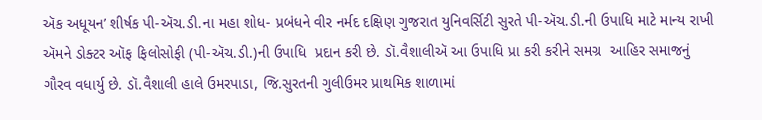ઍક અધૂયન’ શીર્ષક પી-ઍચ.ડી.ના મહા શોધ- પ્રબંધને વીર નર્મદ દક્ષિણ ગુજરાત યુનિવર્સિટી સુરતે પી-ઍચ.ડી.ની ઉપાધિ માટે માન્ય રાખી ઍમને ડોક્ટર ઑફ ફિલોસોફી (પી-ઍચ.ડી.)ની ઉપાધિ  પ્રદાન કરી છે. ડૉ.વૈશાલીઍ આ ઉપાધિ પ્રા કરી કરીને સમગ્ર  આહિર સમાજનું ગૌરવ વધાર્યુ છે. ડૉ.વૈશાલી હાલે ઉમરપાડા, જિ.સુરતની ગુલીઉમર પ્રાથમિક શાળામાં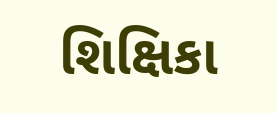શિક્ષિકા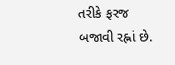તરીકે ફરજ બજાવી રહ્નાં છે.